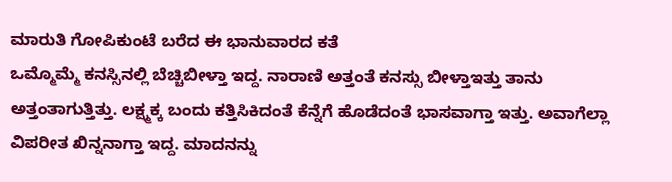ಮಾರುತಿ ಗೋಪಿಕುಂಟೆ ಬರೆದ ಈ ಭಾನುವಾರದ ಕತೆ
ಒಮ್ಮೊಮ್ಮೆ ಕನಸ್ಸಿನಲ್ಲಿ ಬೆಚ್ಚಿಬೀಳ್ತಾ ಇದ್ದ. ನಾರಾಣಿ ಅತ್ತಂತೆ ಕನಸ್ಸು ಬೀಳ್ತಾಇತ್ತು ತಾನು ಅತ್ತಂತಾಗುತ್ತಿತ್ತು. ಲಕ್ಷ್ಮಕ್ಕ ಬಂದು ಕತ್ತಿಸಿಕಿದಂತೆ ಕೆನ್ನೆಗೆ ಹೊಡೆದಂತೆ ಭಾಸವಾಗ್ತಾ ಇತ್ತು. ಅವಾಗೆಲ್ಲಾ ವಿಪರೀತ ಖಿನ್ನನಾಗ್ತಾ ಇದ್ದ. ಮಾದನನ್ನು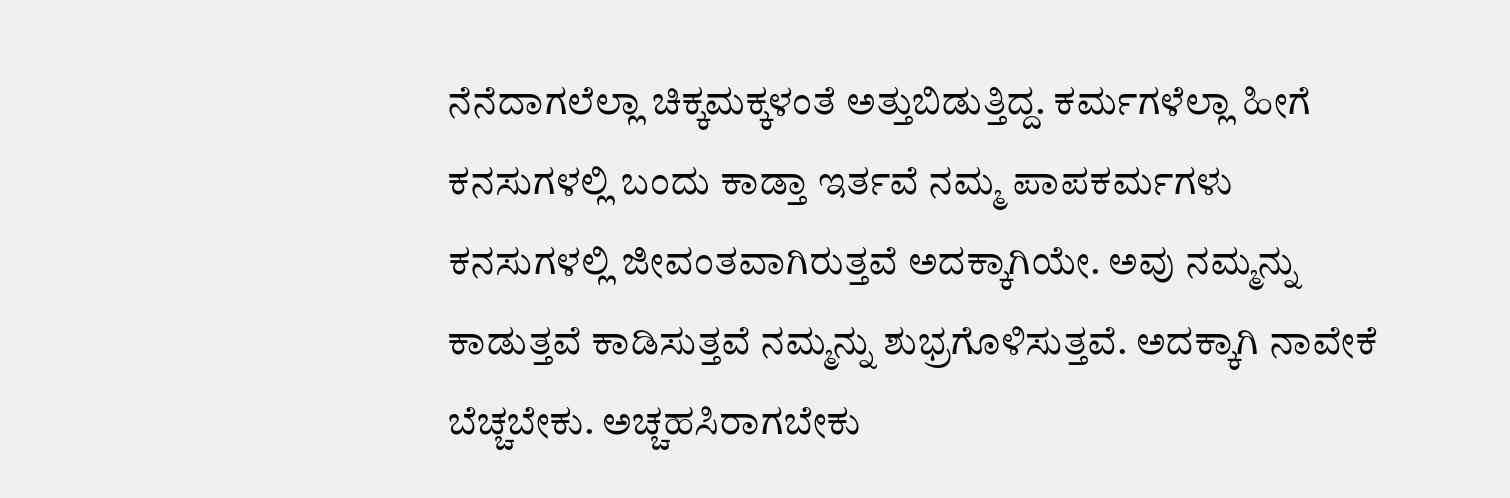ನೆನೆದಾಗಲೆಲ್ಲಾ ಚಿಕ್ಕಮಕ್ಕಳಂತೆ ಅತ್ತುಬಿಡುತ್ತಿದ್ದ. ಕರ್ಮಗಳೆಲ್ಲಾ ಹೀಗೆ ಕನಸುಗಳಲ್ಲಿ ಬಂದು ಕಾಡ್ತಾ ಇರ್ತವೆ ನಮ್ಮ ಪಾಪಕರ್ಮಗಳು ಕನಸುಗಳಲ್ಲಿ ಜೀವಂತವಾಗಿರುತ್ತವೆ ಅದಕ್ಕಾಗಿಯೇ. ಅವು ನಮ್ಮನ್ನು ಕಾಡುತ್ತವೆ ಕಾಡಿಸುತ್ತವೆ ನಮ್ಮನ್ನು ಶುಭ್ರಗೊಳಿಸುತ್ತವೆ. ಅದಕ್ಕಾಗಿ ನಾವೇಕೆ ಬೆಚ್ಚಬೇಕು. ಅಚ್ಚಹಸಿರಾಗಬೇಕು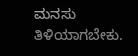ಮನಸು ತಿಳಿಯಾಗಬೇಕು.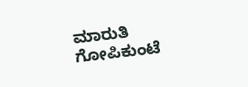ಮಾರುತಿ ಗೋಪಿಕುಂಟೆ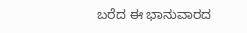ಬರೆದ ಈ ಭಾನುವಾರದ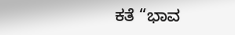ಕತೆ “ಭಾವ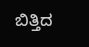ಬಿತ್ತಿದ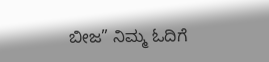ಬೀಜ” ನಿಮ್ಮ ಓದಿಗೆ